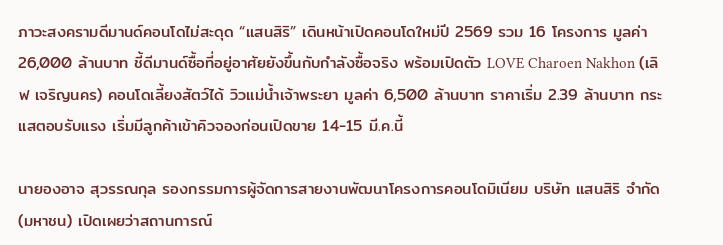ภาวะสงครามดีมานด์คอนโดไม่สะดุด “แสนสิริ” เดินหน้าเปิดคอนโดใหม่ปี 2569 รวม 16 โครงการ มูลค่า 26,000 ล้านบาท ชี้ดีมานด์ซื้อที่อยู่อาศัยยังขึ้นกับกำลังซื้อจริง พร้อมเปิดตัว LOVE Charoen Nakhon (เลิฟ เจริญนคร) คอนโดเลี้ยงสัตว์ได้ วิวแม่น้ำเจ้าพระยา มูลค่า 6,500 ล้านบาท ราคาเริ่ม 2.39 ล้านบาท กระแสตอบรับแรง เริ่มมีลูกค้าเข้าคิวจองก่อนเปิดขาย 14-15 มี.ค.นี้

นายองอาจ สุวรรณกุล รองกรรมการผู้จัดการสายงานพัฒนาโครงการคอนโดมิเนียม บริษัท แสนสิริ จำกัด (มหาชน) เปิดเผยว่าสถานการณ์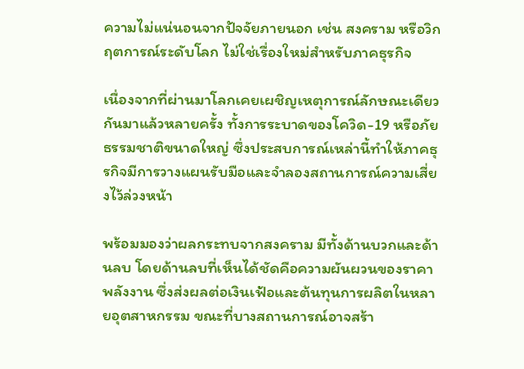ความไม่แน่นอนจากปัจจัยภายนอก เช่น สงคราม หรือวิกฤตการณ์ระดับโลก ไม่ใช่เรื่องใหม่สำหรับภาคธุรกิจ

เนื่องจากที่ผ่านมาโลกเคยเผชิญเหตุการณ์ลักษณะเดียวกันมาแล้วหลายครั้ง ทั้งการระบาดของโควิด-19 หรือภัยธรรมชาติขนาดใหญ่ ซึ่งประสบการณ์เหล่านี้ทำให้ภาคธุรกิจมีการวางแผนรับมือและจำลองสถานการณ์ความเสี่ยงไว้ล่วงหน้า

พร้อมมองว่าผลกระทบจากสงคราม มีทั้งด้านบวกและด้านลบ โดยด้านลบที่เห็นได้ชัดคือความผันผวนของราคาพลังงาน ซึ่งส่งผลต่อเงินเฟ้อและต้นทุนการผลิตในหลายอุตสาหกรรม ขณะที่บางสถานการณ์อาจสร้า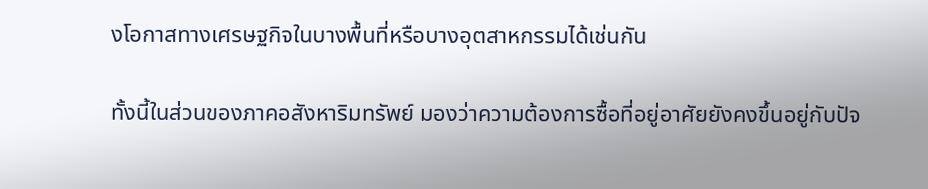งโอกาสทางเศรษฐกิจในบางพื้นที่หรือบางอุตสาหกรรมได้เช่นกัน

ทั้งนี้ในส่วนของภาคอสังหาริมทรัพย์ มองว่าความต้องการซื้อที่อยู่อาศัยยังคงขึ้นอยู่กับปัจ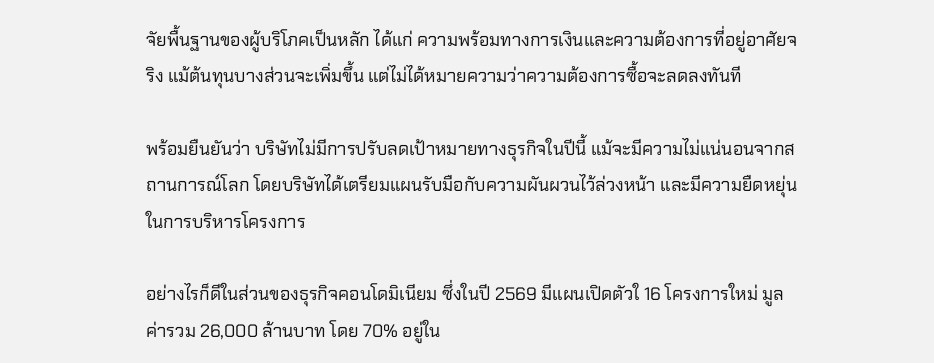จัยพื้นฐานของผู้บริโภคเป็นหลัก ได้แก่ ความพร้อมทางการเงินและความต้องการที่อยู่อาศัยจริง แม้ต้นทุนบางส่วนจะเพิ่มขึ้น แต่ไม่ได้หมายความว่าความต้องการซื้อจะลดลงทันที

พร้อมยืนยันว่า บริษัทไม่มีการปรับลดเป้าหมายทางธุรกิจในปีนี้ แม้จะมีความไม่แน่นอนจากสถานการณ์โลก โดยบริษัทได้เตรียมแผนรับมือกับความผันผวนไว้ล่วงหน้า และมีความยืดหยุ่นในการบริหารโครงการ

อย่างไรก็ดีในส่วนของธุรกิจคอนโดมิเนียม ซึ่งในปี 2569 มีแผนเปิดตัวใ 16 โครงการใหม่ มูลค่ารวม 26,000 ล้านบาท โดย 70% อยู่ใน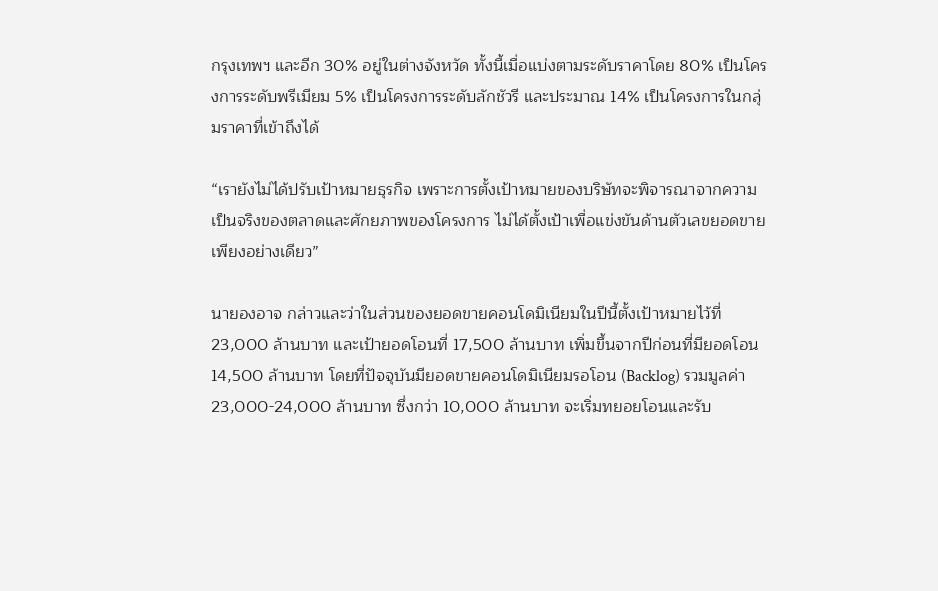กรุงเทพฯ และอีก 30% อยู่ในต่างจังหวัด ทั้งนี้เมื่อแบ่งตามระดับราคาโดย 80% เป็นโครงการระดับพรีเมียม 5% เป็นโครงการระดับลักชัวรี และประมาณ 14% เป็นโครงการในกลุ่มราคาที่เข้าถึงได้

“เรายังไม่ได้ปรับเป้าหมายธุรกิจ เพราะการตั้งเป้าหมายของบริษัทจะพิจารณาจากความเป็นจริงของตลาดและศักยภาพของโครงการ ไม่ได้ตั้งเป้าเพื่อแข่งขันด้านตัวเลขยอดขายเพียงอย่างเดียว”

นายองอาจ กล่าวและว่าในส่วนของยอดขายคอนโดมิเนียมในปีนี้ตั้งเป้าหมายไว้ที่ 23,000 ล้านบาท และเป้ายอดโอนที่ 17,500 ล้านบาท เพิ่มขึ้นจากปีก่อนที่มียอดโอน 14,500 ล้านบาท โดยที่ปัจจุบันมียอดขายคอนโดมิเนียมรอโอน (Backlog) รวมมูลค่า 23,000-24,000 ล้านบาท ซึ่งกว่า 10,000 ล้านบาท จะเริ่มทยอยโอนและรับ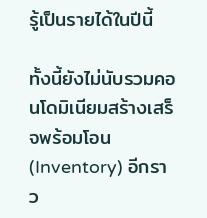รู้เป็นรายได้ในปีนี้

ทั้งนี้ยังไม่นับรวมคอนโดมิเนียมสร้างเสร็จพร้อมโอน (Inventory) อีกราว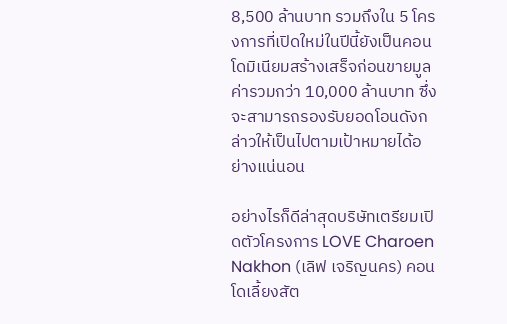8,500 ล้านบาท รวมถึงใน 5 โครงการที่เปิดใหม่ในปีนี้ยังเป็นคอนโดมิเนียมสร้างเสร็จก่อนขายมูลค่ารวมกว่า 10,000 ล้านบาท ซึ่งจะสามารถรองรับยอดโอนดังกล่าวให้เป็นไปตามเป้าหมายได้อย่างแน่นอน

อย่างไรก็ดีล่าสุดบริษัทเตรียมเปิดตัวโครงการ LOVE Charoen Nakhon (เลิฟ เจริญนคร) คอนโดเลี้ยงสัต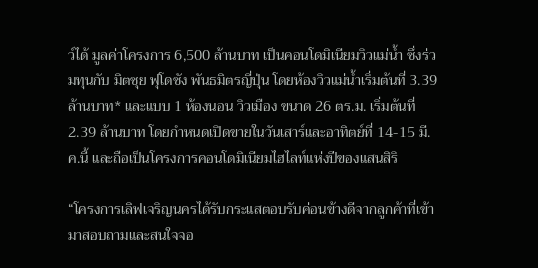ว์ได้ มูลค่าโครงการ 6,500 ล้านบาท เป็นคอนโดมิเนียมวิวแม่น้ำ ซึ่งร่วมทุนกับ มิตซุย ฟุโดซัง พันธมิตรญี่ปุ่น โดยห้องวิวแม่น้ำเริ่มต้นที่ 3.39 ล้านบาท* และแบบ 1 ห้องนอน วิวเมือง ขนาด 26 ตร.ม. เริ่มต้นที่ 2.39 ล้านบาท โดยกำหนดเปิดขายในวันเสาร์และอาทิตย์ที่ 14-15 มี.ค.นี้ และถือเป็นโครงการคอนโดมิเนียมไฮไลท์แห่งปีของแสนสิริ

“โครงการเลิฟเจริญนครได้รับกระแสตอบรับค่อนข้างดีจากลูกค้าที่เข้ามาสอบถามและสนใจจอ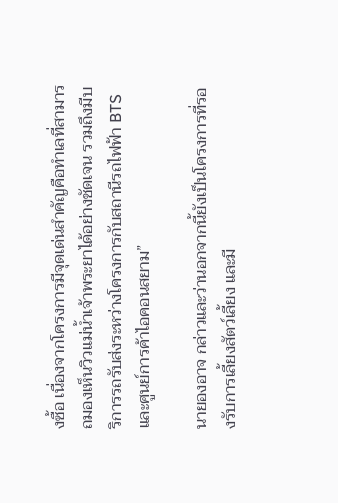งซื้อ เนื่องจากโครงการมีจุดเด่นสำคัญคือทำเลที่สามารถมองเห็นวิวแม่น้ำเจ้าพระยาได้อย่างชัดเจน รวมถึงมีบริการรถรับส่งระหว่างโครงการกับสถานีรถไฟฟ้า BTS และศูนย์การค้าไอคอนสยาม”

นายองอาจ กล่าวและว่านอกจากนี้ยังเป็นโครงการที่รองรับการเลี้ยงสัตว์เลี้ยง และมี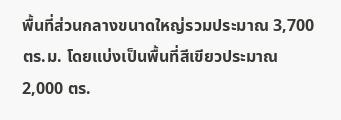พื้นที่ส่วนกลางขนาดใหญ่รวมประมาณ 3,700 ตร.ม. โดยแบ่งเป็นพื้นที่สีเขียวประมาณ 2,000 ตร.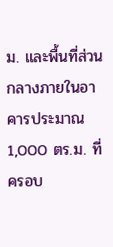ม. และพื้นที่ส่วนกลางภายในอาคารประมาณ 1,000 ตร.ม. ที่ครอบ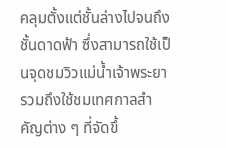คลุมตั้งแต่ชั้นล่างไปจนถึงชั้นดาดฟ้า ซึ่งสามารถใช้เป็นจุดชมวิวแม่น้ำเจ้าพระยา รวมถึงใช้ชมเทศกาลสำคัญต่าง ๆ ที่จัดขึ้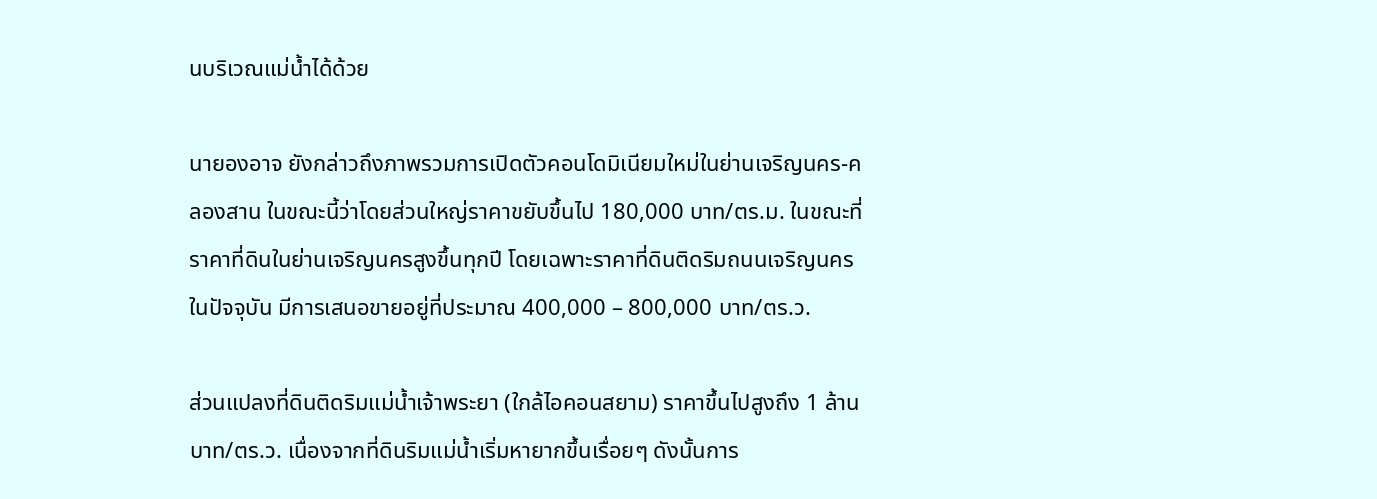นบริเวณแม่น้ำได้ด้วย

นายองอาจ ยังกล่าวถึงภาพรวมการเปิดตัวคอนโดมิเนียมใหม่ในย่านเจริญนคร-คลองสาน ในขณะนี้ว่าโดยส่วนใหญ่ราคาขยับขึ้นไป 180,000 บาท/ตร.ม. ในขณะที่ราคาที่ดินในย่านเจริญนครสูงขึ้นทุกปี โดยเฉพาะราคาที่ดินติดริมถนนเจริญนครในปัจจุบัน มีการเสนอขายอยู่ที่ประมาณ 400,000 – 800,000 บาท/ตร.ว.

ส่วนแปลงที่ดินติดริมแม่น้ำเจ้าพระยา (ใกล้ไอคอนสยาม) ราคาขึ้นไปสูงถึง 1 ล้านบาท/ตร.ว. เนื่องจากที่ดินริมแม่น้ำเริ่มหายากขึ้นเรื่อยๆ ดังนั้นการ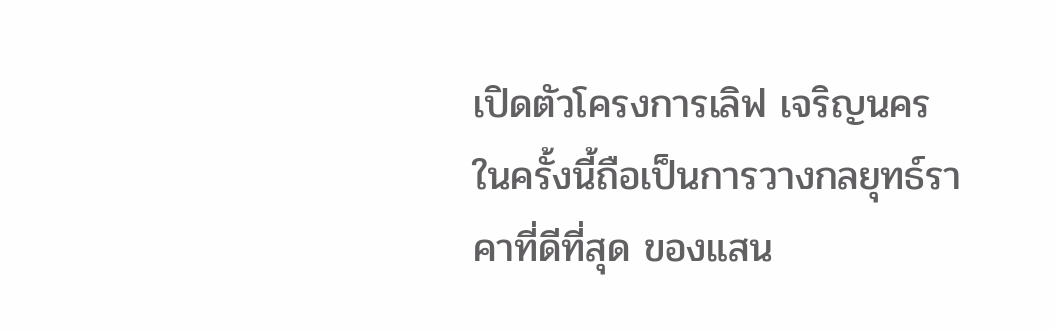เปิดตัวโครงการเลิฟ เจริญนคร ในครั้งนี้ถือเป็นการวางกลยุทธ์ราคาที่ดีที่สุด ของแสน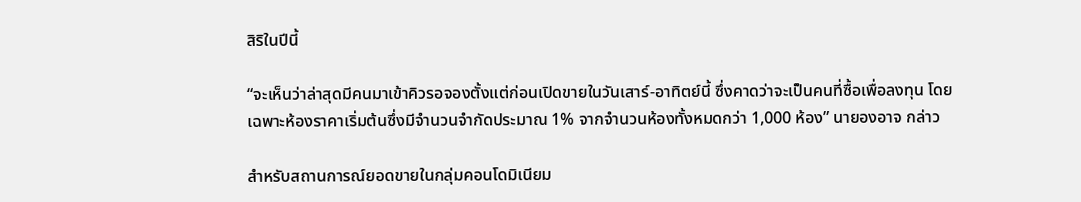สิริในปีนี้

“จะเห็นว่าล่าสุดมีคนมาเข้าคิวรอจองตั้งแต่ก่อนเปิดขายในวันเสาร์-อาทิตย์นี้ ซึ่งคาดว่าจะเป็นคนที่ซื้อเพื่อลงทุน โดยเฉพาะห้องราคาเริ่มต้นซึ่งมีจำนวนจำกัดประมาณ 1% จากจำนวนห้องทั้งหมดกว่า 1,000 ห้อง” นายองอาจ กล่าว

สำหรับสถานการณ์ยอดขายในกลุ่มคอนโดมิเนียม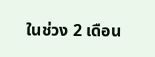ในช่วง 2 เดือน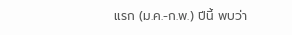แรก (ม.ค.-ก.พ.) ปีนี้ พบว่า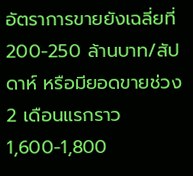อัตราการขายยังเฉลี่ยที่ 200-250 ล้านบาท/สัปดาห์ หรือมียอดขายช่วง 2 เดือนแรกราว 1,600-1,800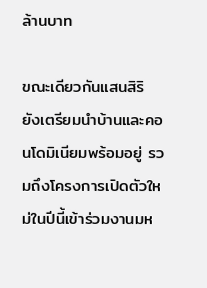ล้านบาท

ขณะเดียวกันแสนสิริ ยังเตรียมนำบ้านและคอนโดมิเนียมพร้อมอยู่ รวมถึงโครงการเปิดตัวใหม่ในปีนี้เข้าร่วมงานมห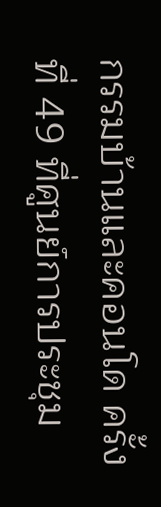กรรมบ้านและคอนโด ครั้งที่ 49 ที่ศูนย์การประชุม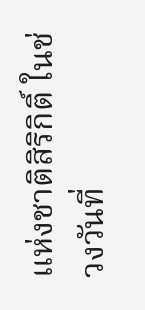แห่งชาติสิริกิติ์ ในช่วงวันที่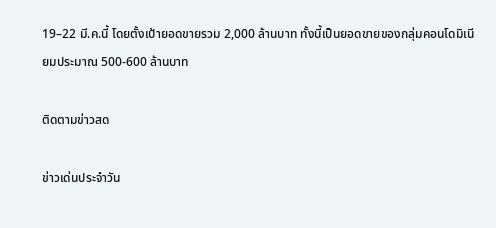19–22 มี.ค.นี้ โดยตั้งเป้ายอดขายรวม 2,000 ล้านบาท ทั้งนี้เป็นยอดขายของกลุ่มคอนโดมิเนียมประมาณ 500-600 ล้านบาท

ติดตามข่าวสด

ข่าวเด่นประจำวัน